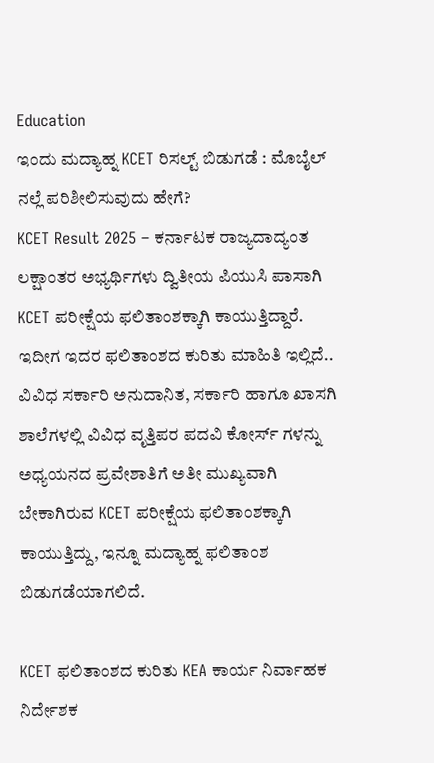Education
ಇಂದು ಮದ್ಯಾಹ್ನ KCET ರಿಸಲ್ಟ್ ಬಿಡುಗಡೆ : ಮೊಬೈಲ್ ನಲ್ಲೆ ಪರಿಶೀಲಿಸುವುದು ಹೇಗೆ?
KCET Result 2025 – ಕರ್ನಾಟಕ ರಾಜ್ಯದಾದ್ಯಂತ ಲಕ್ಷಾಂತರ ಅಭ್ಯರ್ಥಿಗಳು ದ್ವಿತೀಯ ಪಿಯುಸಿ ಪಾಸಾಗಿ KCET ಪರೀಕ್ಷೆಯ ಫಲಿತಾಂಶಕ್ಕಾಗಿ ಕಾಯುತ್ತಿದ್ದಾರೆ. ಇದೀಗ ಇದರ ಫಲಿತಾಂಶದ ಕುರಿತು ಮಾಹಿತಿ ಇಲ್ಲಿದೆ..
ವಿವಿಧ ಸರ್ಕಾರಿ ಅನುದಾನಿತ, ಸರ್ಕಾರಿ ಹಾಗೂ ಖಾಸಗಿ ಶಾಲೆಗಳಲ್ಲಿ ವಿವಿಧ ವೃತ್ತಿಪರ ಪದವಿ ಕೋರ್ಸ್ ಗಳನ್ನು ಅಧ್ಯಯನದ ಪ್ರವೇಶಾತಿಗೆ ಅತೀ ಮುಖ್ಯವಾಗಿ ಬೇಕಾಗಿರುವ KCET ಪರೀಕ್ಷೆಯ ಫಲಿತಾಂಶಕ್ಕಾಗಿ ಕಾಯುತ್ತಿದ್ದು, ಇನ್ನೂ ಮದ್ಯಾಹ್ನ ಫಲಿತಾಂಶ ಬಿಡುಗಡೆಯಾಗಲಿದೆ.

KCET ಫಲಿತಾಂಶದ ಕುರಿತು KEA ಕಾರ್ಯ ನಿರ್ವಾಹಕ ನಿರ್ದೇಶಕ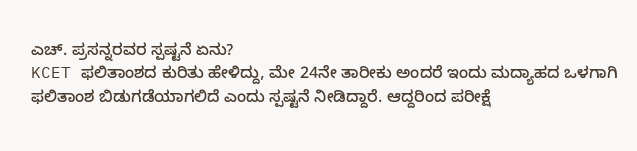ಎಚ್. ಪ್ರಸನ್ನರವರ ಸ್ಪಷ್ಟನೆ ಏನು?
KCET ಫಲಿತಾಂಶದ ಕುರಿತು ಹೇಳಿದ್ದು, ಮೇ 24ನೇ ತಾರೀಕು ಅಂದರೆ ಇಂದು ಮದ್ಯಾಹದ ಒಳಗಾಗಿ ಫಲಿತಾಂಶ ಬಿಡುಗಡೆಯಾಗಲಿದೆ ಎಂದು ಸ್ಪಷ್ಟನೆ ನೀಡಿದ್ದಾರೆ. ಆದ್ದರಿಂದ ಪರೀಕ್ಷೆ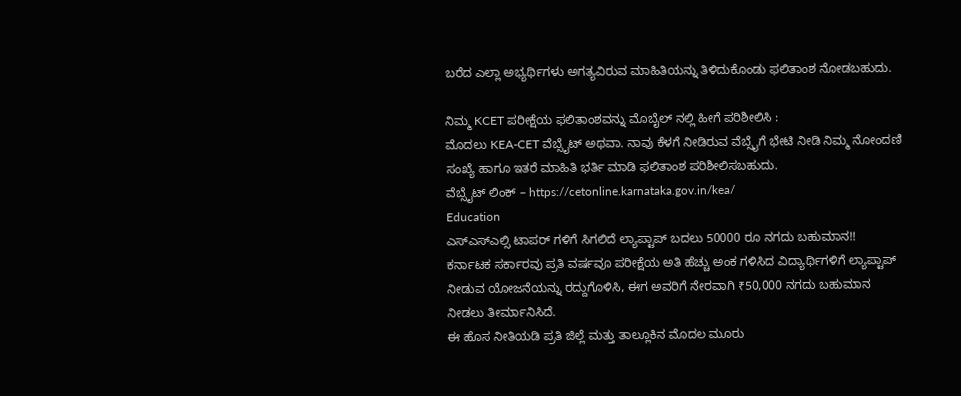ಬರೆದ ಎಲ್ಲಾ ಅಭ್ಯರ್ಥಿಗಳು ಅಗತ್ಯವಿರುವ ಮಾಹಿತಿಯನ್ನು ತಿಳಿದುಕೊಂಡು ಫಲಿತಾಂಶ ನೋಡಬಹುದು.

ನಿಮ್ಮ KCET ಪರೀಕ್ಷೆಯ ಫಲಿತಾಂಶವನ್ನು ಮೊಬೈಲ್ ನಲ್ಲಿ ಹೀಗೆ ಪರಿಶೀಲಿಸಿ :
ಮೊದಲು KEA-CET ವೆಬ್ಸೈಟ್ ಅಥವಾ. ನಾವು ಕೆಳಗೆ ನೀಡಿರುವ ವೆಬ್ಸೈಗೆ ಭೇಟಿ ನೀಡಿ ನಿಮ್ಮ ನೋಂದಣಿ ಸಂಖ್ಯೆ ಹಾಗೂ ಇತರೆ ಮಾಹಿತಿ ಭರ್ತಿ ಮಾಡಿ ಫಲಿತಾಂಶ ಪರಿಶೀಲಿಸಬಹುದು.
ವೆಬ್ಸೈಟ್ ಲಿಂಕ್ – https://cetonline.karnataka.gov.in/kea/
Education
ಎಸ್ಎಸ್ಎಲ್ಸಿ ಟಾಪರ್ ಗಳಿಗೆ ಸಿಗಲಿದೆ ಲ್ಯಾಪ್ಟಾಪ್ ಬದಲು 50000 ರೂ ನಗದು ಬಹುಮಾನ!!
ಕರ್ನಾಟಕ ಸರ್ಕಾರವು ಪ್ರತಿ ವರ್ಷವೂ ಪರೀಕ್ಷೆಯ ಅತಿ ಹೆಚ್ಚು ಅಂಕ ಗಳಿಸಿದ ವಿದ್ಯಾರ್ಥಿಗಳಿಗೆ ಲ್ಯಾಪ್ಟಾಪ್ ನೀಡುವ ಯೋಜನೆಯನ್ನು ರದ್ದುಗೊಳಿಸಿ, ಈಗ ಅವರಿಗೆ ನೇರವಾಗಿ ₹50,000 ನಗದು ಬಹುಮಾನ ನೀಡಲು ತೀರ್ಮಾನಿಸಿದೆ.
ಈ ಹೊಸ ನೀತಿಯಡಿ ಪ್ರತಿ ಜಿಲ್ಲೆ ಮತ್ತು ತಾಲ್ಲೂಕಿನ ಮೊದಲ ಮೂರು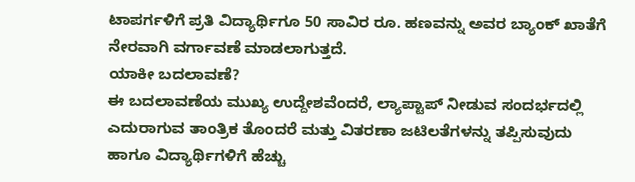ಟಾಪರ್ಗಳಿಗೆ ಪ್ರತಿ ವಿದ್ಯಾರ್ಥಿಗೂ 50 ಸಾವಿರ ರೂ. ಹಣವನ್ನು ಅವರ ಬ್ಯಾಂಕ್ ಖಾತೆಗೆ ನೇರವಾಗಿ ವರ್ಗಾವಣೆ ಮಾಡಲಾಗುತ್ತದೆ.
ಯಾಕೀ ಬದಲಾವಣೆ?
ಈ ಬದಲಾವಣೆಯ ಮುಖ್ಯ ಉದ್ದೇಶವೆಂದರೆ, ಲ್ಯಾಪ್ಟಾಪ್ ನೀಡುವ ಸಂದರ್ಭದಲ್ಲಿ ಎದುರಾಗುವ ತಾಂತ್ರಿಕ ತೊಂದರೆ ಮತ್ತು ವಿತರಣಾ ಜಟಿಲತೆಗಳನ್ನು ತಪ್ಪಿಸುವುದು ಹಾಗೂ ವಿದ್ಯಾರ್ಥಿಗಳಿಗೆ ಹೆಚ್ಚು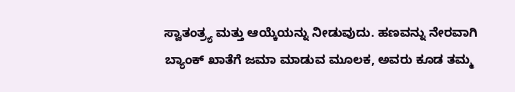ಸ್ವಾತಂತ್ರ್ಯ ಮತ್ತು ಆಯ್ಕೆಯನ್ನು ನೀಡುವುದು. ಹಣವನ್ನು ನೇರವಾಗಿ ಬ್ಯಾಂಕ್ ಖಾತೆಗೆ ಜಮಾ ಮಾಡುವ ಮೂಲಕ, ಅವರು ಕೂಡ ತಮ್ಮ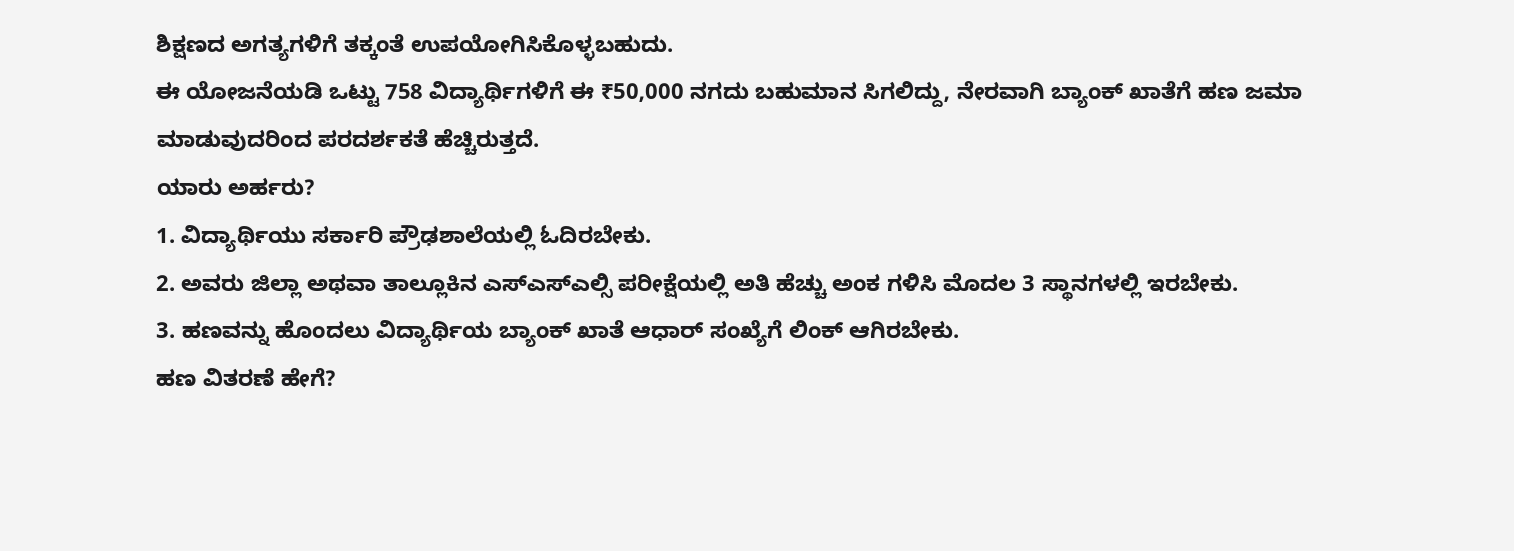ಶಿಕ್ಷಣದ ಅಗತ್ಯಗಳಿಗೆ ತಕ್ಕಂತೆ ಉಪಯೋಗಿಸಿಕೊಳ್ಳಬಹುದು.
ಈ ಯೋಜನೆಯಡಿ ಒಟ್ಟು 758 ವಿದ್ಯಾರ್ಥಿಗಳಿಗೆ ಈ ₹50,000 ನಗದು ಬಹುಮಾನ ಸಿಗಲಿದ್ದು, ನೇರವಾಗಿ ಬ್ಯಾಂಕ್ ಖಾತೆಗೆ ಹಣ ಜಮಾ ಮಾಡುವುದರಿಂದ ಪರದರ್ಶಕತೆ ಹೆಚ್ಚಿರುತ್ತದೆ.
ಯಾರು ಅರ್ಹರು?
1. ವಿದ್ಯಾರ್ಥಿಯು ಸರ್ಕಾರಿ ಪ್ರೌಢಶಾಲೆಯಲ್ಲಿ ಓದಿರಬೇಕು.
2. ಅವರು ಜಿಲ್ಲಾ ಅಥವಾ ತಾಲ್ಲೂಕಿನ ಎಸ್ಎಸ್ಎಲ್ಸಿ ಪರೀಕ್ಷೆಯಲ್ಲಿ ಅತಿ ಹೆಚ್ಚು ಅಂಕ ಗಳಿಸಿ ಮೊದಲ 3 ಸ್ಥಾನಗಳಲ್ಲಿ ಇರಬೇಕು.
3. ಹಣವನ್ನು ಹೊಂದಲು ವಿದ್ಯಾರ್ಥಿಯ ಬ್ಯಾಂಕ್ ಖಾತೆ ಆಧಾರ್ ಸಂಖ್ಯೆಗೆ ಲಿಂಕ್ ಆಗಿರಬೇಕು.
ಹಣ ವಿತರಣೆ ಹೇಗೆ?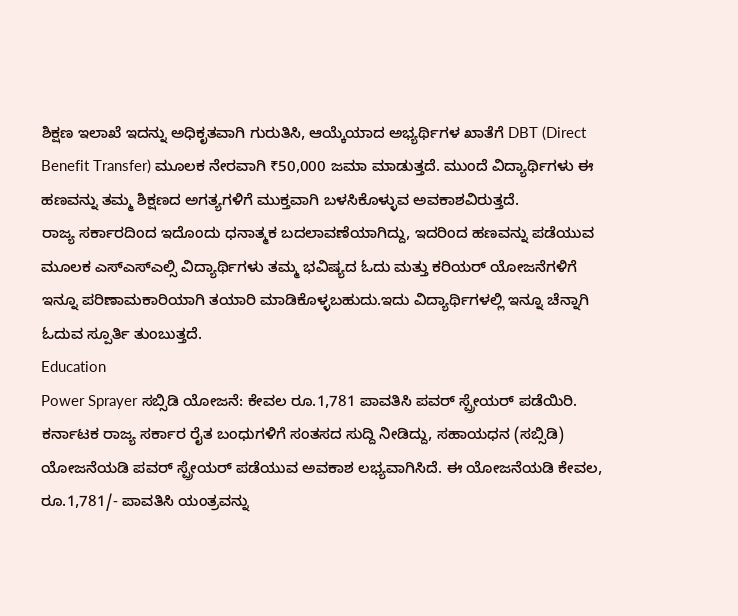ಶಿಕ್ಷಣ ಇಲಾಖೆ ಇದನ್ನು ಅಧಿಕೃತವಾಗಿ ಗುರುತಿಸಿ, ಆಯ್ಕೆಯಾದ ಅಭ್ಯರ್ಥಿಗಳ ಖಾತೆಗೆ DBT (Direct Benefit Transfer) ಮೂಲಕ ನೇರವಾಗಿ ₹50,000 ಜಮಾ ಮಾಡುತ್ತದೆ. ಮುಂದೆ ವಿದ್ಯಾರ್ಥಿಗಳು ಈ ಹಣವನ್ನು ತಮ್ಮ ಶಿಕ್ಷಣದ ಅಗತ್ಯಗಳಿಗೆ ಮುಕ್ತವಾಗಿ ಬಳಸಿಕೊಳ್ಳುವ ಅವಕಾಶವಿರುತ್ತದೆ.
ರಾಜ್ಯ ಸರ್ಕಾರದಿಂದ ಇದೊಂದು ಧನಾತ್ಮಕ ಬದಲಾವಣೆಯಾಗಿದ್ದು, ಇದರಿಂದ ಹಣವನ್ನು ಪಡೆಯುವ ಮೂಲಕ ಎಸ್ಎಸ್ಎಲ್ಸಿ ವಿದ್ಯಾರ್ಥಿಗಳು ತಮ್ಮ ಭವಿಷ್ಯದ ಓದು ಮತ್ತು ಕರಿಯರ್ ಯೋಜನೆಗಳಿಗೆ ಇನ್ನೂ ಪರಿಣಾಮಕಾರಿಯಾಗಿ ತಯಾರಿ ಮಾಡಿಕೊಳ್ಳಬಹುದು.ಇದು ವಿದ್ಯಾರ್ಥಿಗಳಲ್ಲಿ ಇನ್ನೂ ಚೆನ್ನಾಗಿ ಓದುವ ಸ್ಪೂರ್ತಿ ತುಂಬುತ್ತದೆ.
Education
Power Sprayer ಸಬ್ಸಿಡಿ ಯೋಜನೆ: ಕೇವಲ ರೂ.1,781 ಪಾವತಿಸಿ ಪವರ್ ಸ್ಪ್ರೇಯರ್ ಪಡೆಯಿರಿ.
ಕರ್ನಾಟಕ ರಾಜ್ಯ ಸರ್ಕಾರ ರೈತ ಬಂಧುಗಳಿಗೆ ಸಂತಸದ ಸುದ್ದಿ ನೀಡಿದ್ದು, ಸಹಾಯಧನ (ಸಬ್ಸಿಡಿ) ಯೋಜನೆಯಡಿ ಪವರ್ ಸ್ಪ್ರೇಯರ್ ಪಡೆಯುವ ಅವಕಾಶ ಲಭ್ಯವಾಗಿಸಿದೆ. ಈ ಯೋಜನೆಯಡಿ ಕೇವಲ, ರೂ.1,781/- ಪಾವತಿಸಿ ಯಂತ್ರವನ್ನು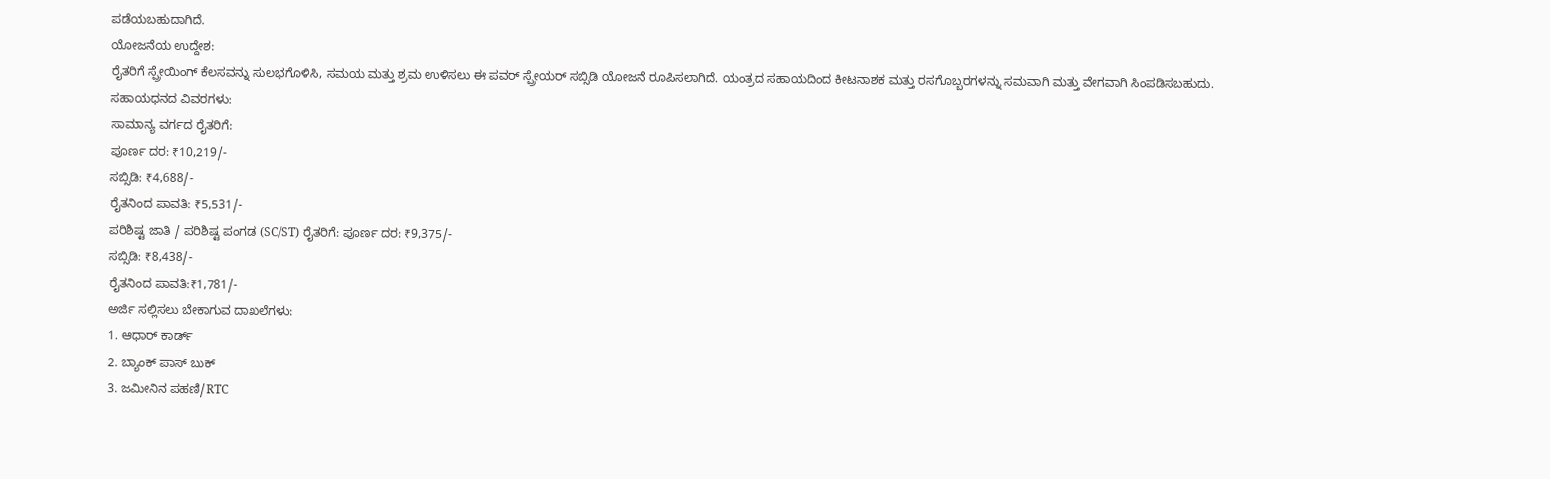ಪಡೆಯಬಹುದಾಗಿದೆ.
ಯೋಜನೆಯ ಉದ್ದೇಶ:
ರೈತರಿಗೆ ಸ್ಪ್ರೇಯಿಂಗ್ ಕೆಲಸವನ್ನು ಸುಲಭಗೊಳಿಸಿ, ಸಮಯ ಮತ್ತು ಶ್ರಮ ಉಳಿಸಲು ಈ ಪವರ್ ಸ್ಪ್ರೇಯರ್ ಸಬ್ಸಿಡಿ ಯೋಜನೆ ರೂಪಿಸಲಾಗಿದೆ. ಯಂತ್ರದ ಸಹಾಯದಿಂದ ಕೀಟನಾಶಕ ಮತ್ತು ರಸಗೊಬ್ಬರಗಳನ್ನು ಸಮವಾಗಿ ಮತ್ತು ವೇಗವಾಗಿ ಸಿಂಪಡಿಸಬಹುದು.
ಸಹಾಯಧನದ ವಿವರಗಳು:
ಸಾಮಾನ್ಯ ವರ್ಗದ ರೈತರಿಗೆ:
ಪೂರ್ಣ ದರ: ₹10,219/-
ಸಬ್ಸಿಡಿ: ₹4,688/-
ರೈತನಿಂದ ಪಾವತಿ: ₹5,531/-
ಪರಿಶಿಷ್ಟ ಜಾತಿ / ಪರಿಶಿಷ್ಟ ಪಂಗಡ (SC/ST) ರೈತರಿಗೆ: ಪೂರ್ಣ ದರ: ₹9,375/-
ಸಬ್ಸಿಡಿ: ₹8,438/-
ರೈತನಿಂದ ಪಾವತಿ:₹1,781/-
ಅರ್ಜಿ ಸಲ್ಲಿಸಲು ಬೇಕಾಗುವ ದಾಖಲೆಗಳು:
1. ಆಧಾರ್ ಕಾರ್ಡ್
2. ಬ್ಯಾಂಕ್ ಪಾಸ್ ಬುಕ್
3. ಜಮೀನಿನ ಪಹಣಿ/RTC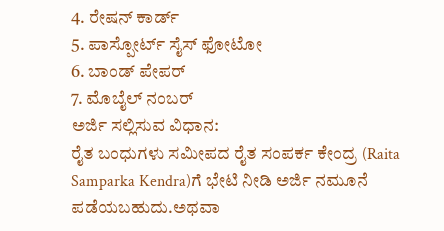4. ರೇಷನ್ ಕಾರ್ಡ್
5. ಪಾಸ್ಪೋರ್ಟ್ ಸೈಸ್ ಫೋಟೋ
6. ಬಾಂಡ್ ಪೇಪರ್
7. ಮೊಬೈಲ್ ನಂಬರ್
ಅರ್ಜಿ ಸಲ್ಲಿಸುವ ವಿಧಾನ:
ರೈತ ಬಂಧುಗಳು ಸಮೀಪದ ರೈತ ಸಂಪರ್ಕ ಕೇಂದ್ರ (Raita Samparka Kendra)ಗೆ ಭೇಟಿ ನೀಡಿ ಅರ್ಜಿ ನಮೂನೆ ಪಡೆಯಬಹುದು.ಅಥವಾ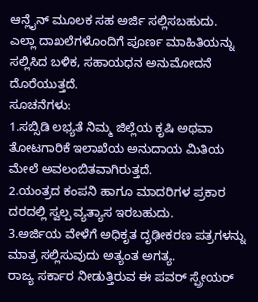ಆನ್ಲೈನ್ ಮೂಲಕ ಸಹ ಅರ್ಜಿ ಸಲ್ಲಿಸಬಹುದು.
ಎಲ್ಲಾ ದಾಖಲೆಗಳೊಂದಿಗೆ ಪೂರ್ಣ ಮಾಹಿತಿಯನ್ನು ಸಲ್ಲಿಸಿದ ಬಳಿಕ, ಸಹಾಯಧನ ಅನುಮೋದನೆ ದೊರೆಯುತ್ತದೆ.
ಸೂಚನೆಗಳು:
1.ಸಬ್ಸಿಡಿ ಲಭ್ಯತೆ ನಿಮ್ಮ ಜಿಲ್ಲೆಯ ಕೃಷಿ ಅಥವಾ ತೋಟಗಾರಿಕೆ ಇಲಾಖೆಯ ಅನುದಾಯ ಮಿತಿಯ ಮೇಲೆ ಅವಲಂಬಿತವಾಗಿರುತ್ತದೆ.
2.ಯಂತ್ರದ ಕಂಪನಿ ಹಾಗೂ ಮಾದರಿಗಳ ಪ್ರಕಾರ ದರದಲ್ಲಿ ಸ್ವಲ್ಪ ವ್ಯತ್ಯಾಸ ಇರಬಹುದು.
3.ಅರ್ಜಿಯ ವೇಳೆಗೆ ಅಧಿಕೃತ ದೃಢೀಕರಣ ಪತ್ರಗಳನ್ನು ಮಾತ್ರ ಸಲ್ಲಿಸುವುದು ಅತ್ಯಂತ ಅಗತ್ಯ.
ರಾಜ್ಯ ಸರ್ಕಾರ ನೀಡುತ್ತಿರುವ ಈ ಪವರ್ ಸ್ಪ್ರೇಯರ್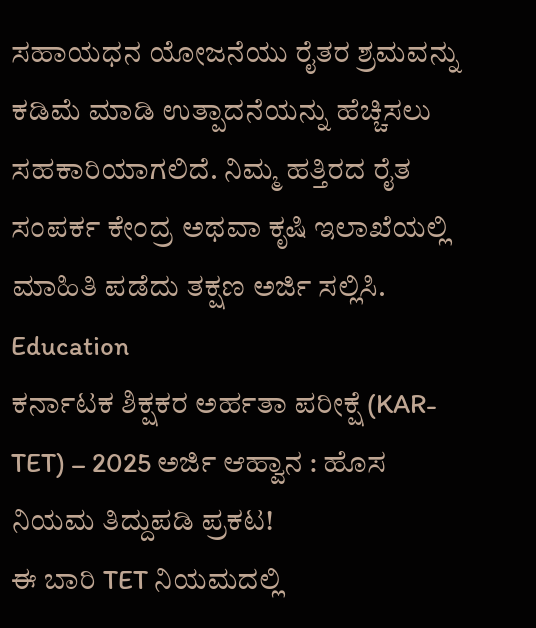ಸಹಾಯಧನ ಯೋಜನೆಯು ರೈತರ ಶ್ರಮವನ್ನು ಕಡಿಮೆ ಮಾಡಿ ಉತ್ಪಾದನೆಯನ್ನು ಹೆಚ್ಚಿಸಲು ಸಹಕಾರಿಯಾಗಲಿದೆ. ನಿಮ್ಮ ಹತ್ತಿರದ ರೈತ ಸಂಪರ್ಕ ಕೇಂದ್ರ ಅಥವಾ ಕೃಷಿ ಇಲಾಖೆಯಲ್ಲಿ ಮಾಹಿತಿ ಪಡೆದು ತಕ್ಷಣ ಅರ್ಜಿ ಸಲ್ಲಿಸಿ.
Education
ಕರ್ನಾಟಕ ಶಿಕ್ಷಕರ ಅರ್ಹತಾ ಪರೀಕ್ಷೆ (KAR-TET) – 2025 ಅರ್ಜಿ ಆಹ್ವಾನ : ಹೊಸ ನಿಯಮ ತಿದ್ದುಪಡಿ ಪ್ರಕಟ!
ಈ ಬಾರಿ TET ನಿಯಮದಲ್ಲಿ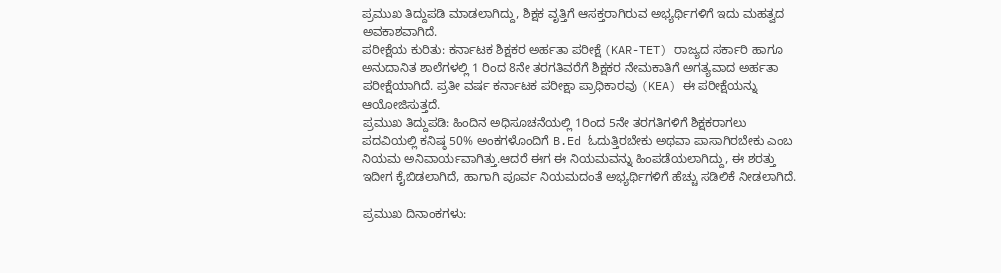ಪ್ರಮುಖ ತಿದ್ದುಪಡಿ ಮಾಡಲಾಗಿದ್ದು, ಶಿಕ್ಷಕ ವೃತ್ತಿಗೆ ಆಸಕ್ತರಾಗಿರುವ ಅಭ್ಯರ್ಥಿಗಳಿಗೆ ಇದು ಮಹತ್ವದ ಅವಕಾಶವಾಗಿದೆ.
ಪರೀಕ್ಷೆಯ ಕುರಿತು: ಕರ್ನಾಟಕ ಶಿಕ್ಷಕರ ಅರ್ಹತಾ ಪರೀಕ್ಷೆ (KAR-TET) ರಾಜ್ಯದ ಸರ್ಕಾರಿ ಹಾಗೂ ಅನುದಾನಿತ ಶಾಲೆಗಳಲ್ಲಿ 1 ರಿಂದ 8ನೇ ತರಗತಿವರೆಗೆ ಶಿಕ್ಷಕರ ನೇಮಕಾತಿಗೆ ಅಗತ್ಯವಾದ ಅರ್ಹತಾ ಪರೀಕ್ಷೆಯಾಗಿದೆ. ಪ್ರತೀ ವರ್ಷ ಕರ್ನಾಟಕ ಪರೀಕ್ಷಾ ಪ್ರಾಧಿಕಾರವು (KEA) ಈ ಪರೀಕ್ಷೆಯನ್ನು ಆಯೋಜಿಸುತ್ತದೆ.
ಪ್ರಮುಖ ತಿದ್ದುಪಡಿ: ಹಿಂದಿನ ಅಧಿಸೂಚನೆಯಲ್ಲಿ 1ರಿಂದ 5ನೇ ತರಗತಿಗಳಿಗೆ ಶಿಕ್ಷಕರಾಗಲು ಪದವಿಯಲ್ಲಿ ಕನಿಷ್ಠ 50% ಅಂಕಗಳೊಂದಿಗೆ B.Ed ಓದುತ್ತಿರಬೇಕು ಅಥವಾ ಪಾಸಾಗಿರಬೇಕು ಎಂಬ ನಿಯಮ ಅನಿವಾರ್ಯವಾಗಿತ್ತು.ಆದರೆ ಈಗ ಈ ನಿಯಮವನ್ನು ಹಿಂಪಡೆಯಲಾಗಿದ್ದು, ಈ ಶರತ್ತು ಇದೀಗ ಕೈಬಿಡಲಾಗಿದೆ, ಹಾಗಾಗಿ ಪೂರ್ವ ನಿಯಮದಂತೆ ಅಭ್ಯರ್ಥಿಗಳಿಗೆ ಹೆಚ್ಚು ಸಡಿಲಿಕೆ ನೀಡಲಾಗಿದೆ.

ಪ್ರಮುಖ ದಿನಾಂಕಗಳು: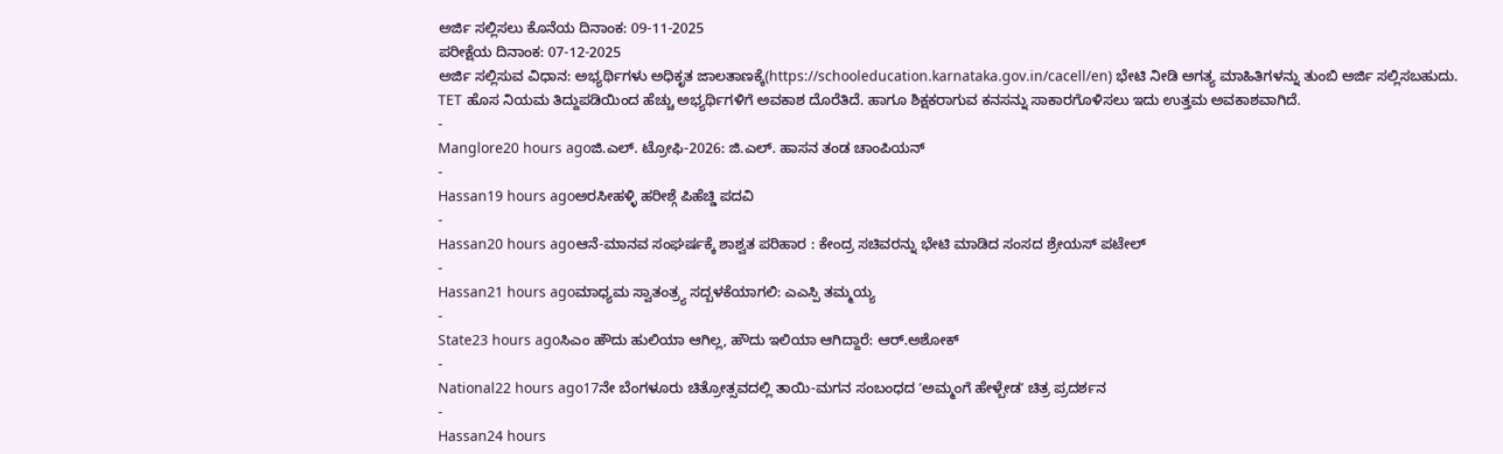ಅರ್ಜಿ ಸಲ್ಲಿಸಲು ಕೊನೆಯ ದಿನಾಂಕ: 09-11-2025
ಪರೀಕ್ಷೆಯ ದಿನಾಂಕ: 07-12-2025
ಅರ್ಜಿ ಸಲ್ಲಿಸುವ ವಿಧಾನ: ಅಭ್ಯರ್ಥಿಗಳು ಅಧಿಕೃತ ಜಾಲತಾಣಕ್ಕೆ(https://schooleducation.karnataka.gov.in/cacell/en) ಭೇಟಿ ನೀಡಿ ಅಗತ್ಯ ಮಾಹಿತಿಗಳನ್ನು ತುಂಬಿ ಅರ್ಜಿ ಸಲ್ಲಿಸಬಹುದು.
TET ಹೊಸ ನಿಯಮ ತಿದ್ದುಪಡಿಯಿಂದ ಹೆಚ್ಚು ಅಭ್ಯರ್ಥಿಗಳಿಗೆ ಅವಕಾಶ ದೊರೆತಿದೆ. ಹಾಗೂ ಶಿಕ್ಷಕರಾಗುವ ಕನಸನ್ನು ಸಾಕಾರಗೊಳಿಸಲು ಇದು ಉತ್ತಮ ಅವಕಾಶವಾಗಿದೆ.
-
Manglore20 hours agoಜಿ.ಎಲ್. ಟ್ರೋಫಿ-2026: ಜಿ.ಎಲ್. ಹಾಸನ ತಂಡ ಚಾಂಪಿಯನ್
-
Hassan19 hours agoಅರಸೀಹಳ್ಳಿ ಹರೀಶ್ಗೆ ಪಿಹೆಚ್ಡಿ ಪದವಿ
-
Hassan20 hours agoಆನೆ-ಮಾನವ ಸಂಘರ್ಷಕ್ಕೆ ಶಾಶ್ವತ ಪರಿಹಾರ : ಕೇಂದ್ರ ಸಚಿವರನ್ನು ಭೇಟಿ ಮಾಡಿದ ಸಂಸದ ಶ್ರೇಯಸ್ ಪಟೇಲ್
-
Hassan21 hours agoಮಾಧ್ಯಮ ಸ್ವಾತಂತ್ರ್ಯ ಸದ್ಬಳಕೆಯಾಗಲಿ: ಎಎಸ್ಪಿ ತಮ್ಮಯ್ಯ
-
State23 hours agoಸಿಎಂ ಹೌದು ಹುಲಿಯಾ ಆಗಿಲ್ಲ, ಹೌದು ಇಲಿಯಾ ಆಗಿದ್ದಾರೆ: ಆರ್.ಅಶೋಕ್
-
National22 hours ago17ನೇ ಬೆಂಗಳೂರು ಚಿತ್ರೋತ್ಸವದಲ್ಲಿ ತಾಯಿ-ಮಗನ ಸಂಬಂಧದ ʼಅಮ್ಮಂಗೆ ಹೇಳ್ಬೇಡʼ ಚಿತ್ರ ಪ್ರದರ್ಶನ
-
Hassan24 hours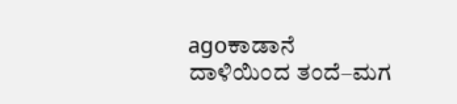agoಕಾಡಾನೆ ದಾಳಿಯಿಂದ ತಂದೆ–ಮಗ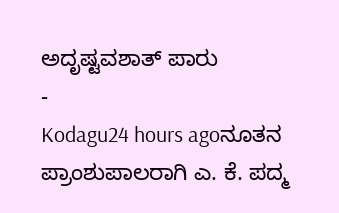ಅದೃಷ್ಟವಶಾತ್ ಪಾರು
-
Kodagu24 hours agoನೂತನ ಪ್ರಾಂಶುಪಾಲರಾಗಿ ಎ. ಕೆ. ಪದ್ಮ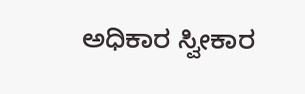ಅಧಿಕಾರ ಸ್ವೀಕಾರ